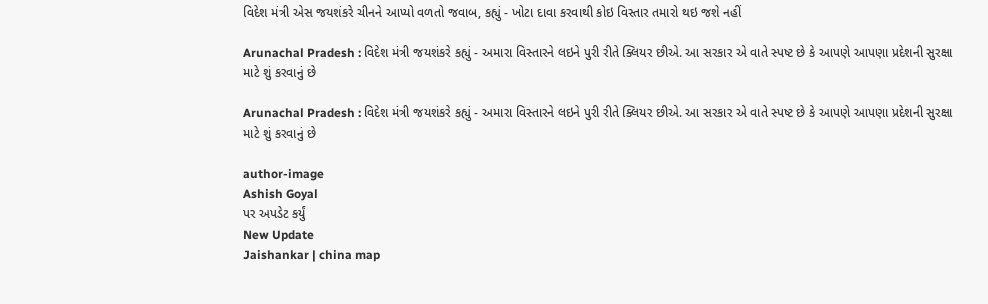વિદેશ મંત્રી એસ જયશંકરે ચીનને આપ્યો વળતો જવાબ, કહ્યું - ખોટા દાવા કરવાથી કોઇ વિસ્તાર તમારો થઇ જશે નહીં

Arunachal Pradesh : વિદેશ મંત્રી જયશંકરે કહ્યું - અમારા વિસ્તારને લઇને પુરી રીતે ક્લિયર છીએ. આ સરકાર એ વાતે સ્પષ્ટ છે કે આપણે આપણા પ્રદેશની સુરક્ષા માટે શું કરવાનું છે

Arunachal Pradesh : વિદેશ મંત્રી જયશંકરે કહ્યું - અમારા વિસ્તારને લઇને પુરી રીતે ક્લિયર છીએ. આ સરકાર એ વાતે સ્પષ્ટ છે કે આપણે આપણા પ્રદેશની સુરક્ષા માટે શું કરવાનું છે

author-image
Ashish Goyal
પર અપડેટ કર્યું
New Update
Jaishankar | china map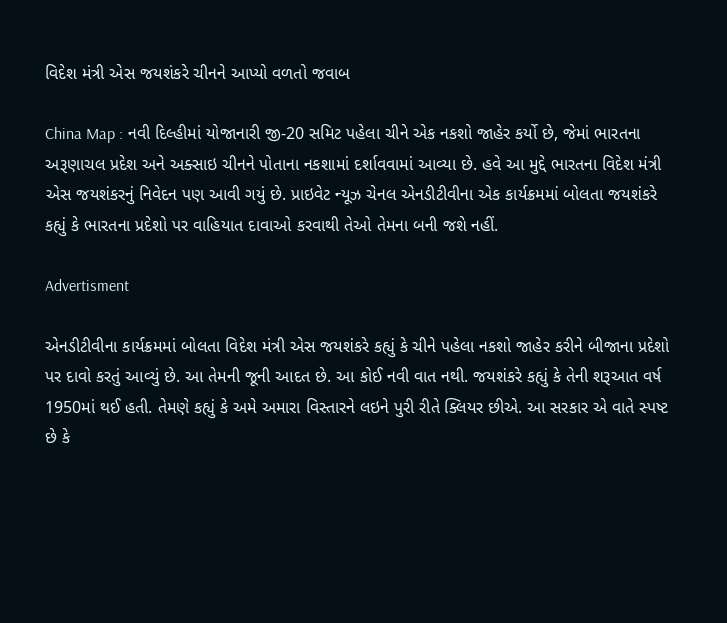વિદેશ મંત્રી એસ જયશંકરે ચીનને આપ્યો વળતો જવાબ

China Map : નવી દિલ્હીમાં યોજાનારી જી-20 સમિટ પહેલા ચીને એક નકશો જાહેર કર્યો છે, જેમાં ભારતના અરૂણાચલ પ્રદેશ અને અક્સાઇ ચીનને પોતાના નકશામાં દર્શાવવામાં આવ્યા છે. હવે આ મુદ્દે ભારતના વિદેશ મંત્રી એસ જયશંકરનું નિવેદન પણ આવી ગયું છે. પ્રાઇવેટ ન્યૂઝ ચેનલ એનડીટીવીના એક કાર્યક્રમમાં બોલતા જયશંકરે કહ્યું કે ભારતના પ્રદેશો પર વાહિયાત દાવાઓ કરવાથી તેઓ તેમના બની જશે નહીં.

Advertisment

એનડીટીવીના કાર્યક્રમમાં બોલતા વિદેશ મંત્રી એસ જયશંકરે કહ્યું કે ચીને પહેલા નકશો જાહેર કરીને બીજાના પ્રદેશો પર દાવો કરતું આવ્યું છે. આ તેમની જૂની આદત છે. આ કોઈ નવી વાત નથી. જયશંકરે કહ્યું કે તેની શરૂઆત વર્ષ 1950માં થઈ હતી. તેમણે કહ્યું કે અમે અમારા વિસ્તારને લઇને પુરી રીતે ક્લિયર છીએ. આ સરકાર એ વાતે સ્પષ્ટ છે કે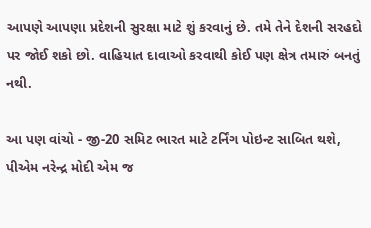આપણે આપણા પ્રદેશની સુરક્ષા માટે શું કરવાનું છે. તમે તેને દેશની સરહદો પર જોઈ શકો છો. વાહિયાત દાવાઓ કરવાથી કોઈ પણ ક્ષેત્ર તમારું બનતું નથી.

આ પણ વાંચો - જી-20 સમિટ ભારત માટે ટર્નિંગ પોઇન્ટ સાબિત થશે, પીએમ નરેન્દ્ર મોદી એમ જ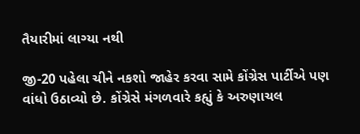તૈયારીમાં લાગ્યા નથી

જી-20 પહેલા ચીને નકશો જાહેર કરવા સામે કોંગ્રેસ પાર્ટીએ પણ વાંધો ઉઠાવ્યો છે. કોંગ્રેસે મંગળવારે કહ્યું કે અરુણાચલ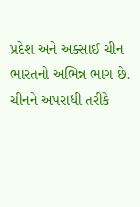પ્રદેશ અને અક્સાઈ ચીન ભારતનો અભિન્ન ભાગ છે. ચીનને અપરાધી તરીકે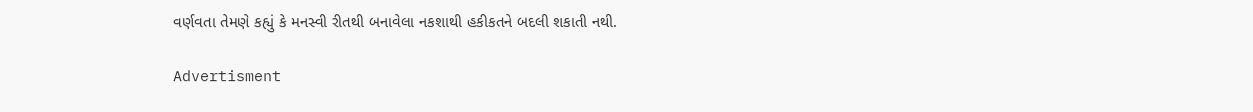વર્ણવતા તેમણે કહ્યું કે મનસ્વી રીતથી બનાવેલા નકશાથી હકીકતને બદલી શકાતી નથી.

Advertisment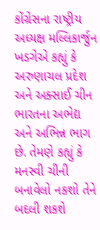કોંગ્રેસના રાષ્ટ્રીય અધ્યક્ષ મલ્લિકાર્જુન ખડગેએ કહ્યું કે અરુણાચલ પ્રદેશ અને અક્સાઈ ચીન ભારતના અભેદ્ય અને અભિન્ન ભાગ છે. તેમણે કહ્યું કે મનસ્વી ચીની બનાવેલો નકશો તેને બદલી શકશે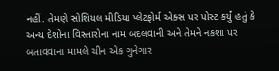નહીં. તેમણે સોશિયલ મીડિયા પ્લેટફોર્મ એક્સ પર પોસ્ટ કર્યું હતું કે અન્ય દેશોના વિસ્તારોના નામ બદલવાની અને તેમને નકશા પર બતાવવાના મામલે ચીન એક ગુનેગાર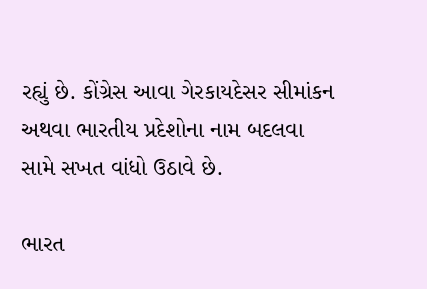રહ્યું છે. કોંગ્રેસ આવા ગેરકાયદેસર સીમાંકન અથવા ભારતીય પ્રદેશોના નામ બદલવા સામે સખત વાંધો ઉઠાવે છે.

ભારત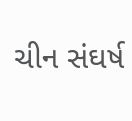ચીન સંઘર્ષ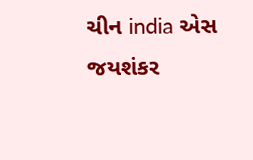ચીન india એસ જયશંકર